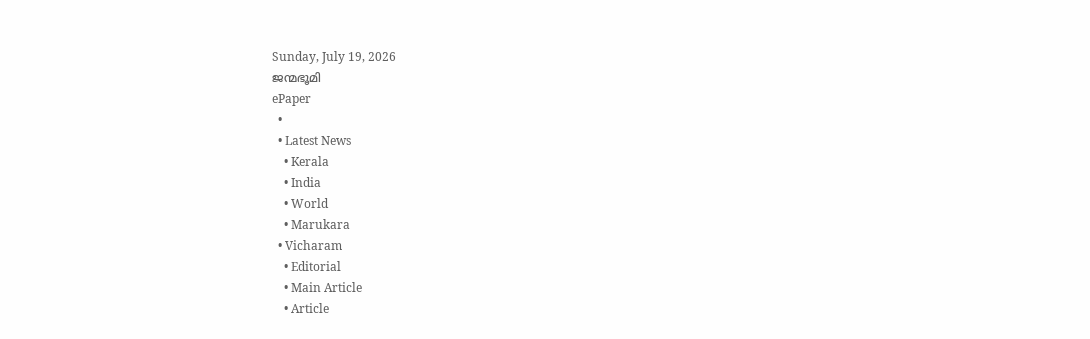Sunday, July 19, 2026
ജന്മഭൂമി
ePaper
  •
  • Latest News
    • Kerala
    • India
    • World
    • Marukara
  • Vicharam
    • Editorial
    • Main Article
    • Article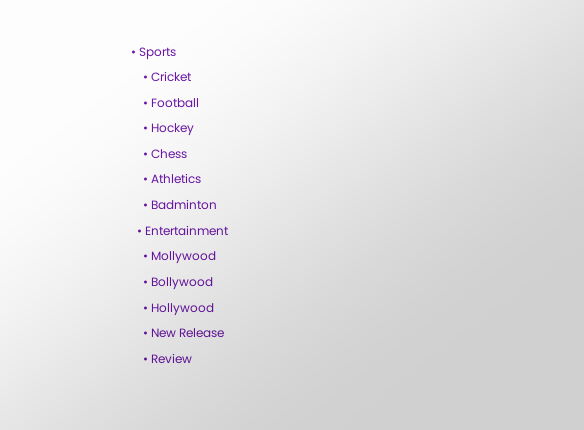• Sports
    • Cricket
    • Football
    • Hockey
    • Chess
    • Athletics
    • Badminton
  • Entertainment
    • Mollywood
    • Bollywood
    • Hollywood
    • New Release
    • Review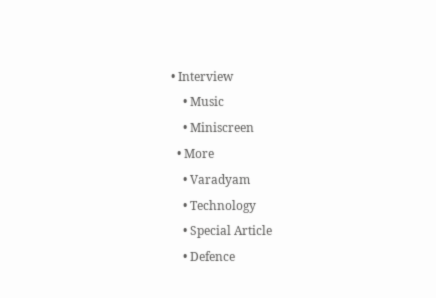• Interview
    • Music
    • Miniscreen
  • More
    • Varadyam
    • Technology
    • Special Article
    • Defence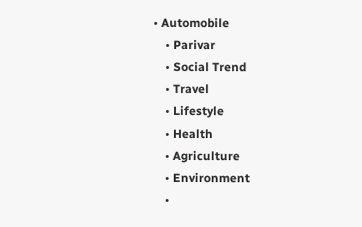• Automobile
    • Parivar
    • Social Trend
    • Travel
    • Lifestyle
    • Health
    • Agriculture
    • Environment
    •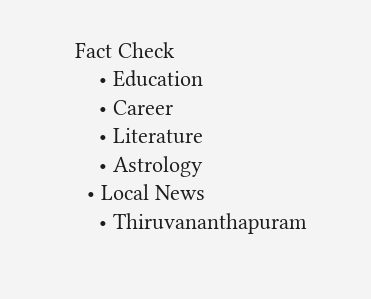Fact Check
    • Education
    • Career
    • Literature
    • Astrology
  • Local News
    • Thiruvananthapuram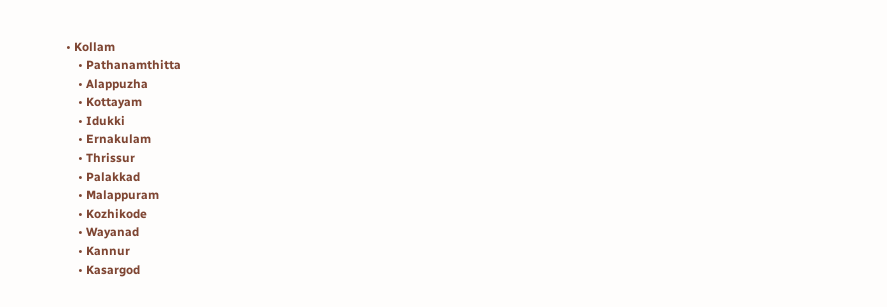• Kollam
    • Pathanamthitta
    • Alappuzha
    • Kottayam
    • Idukki
    • Ernakulam
    • Thrissur
    • Palakkad
    • Malappuram
    • Kozhikode
    • Wayanad
    • Kannur
    • Kasargod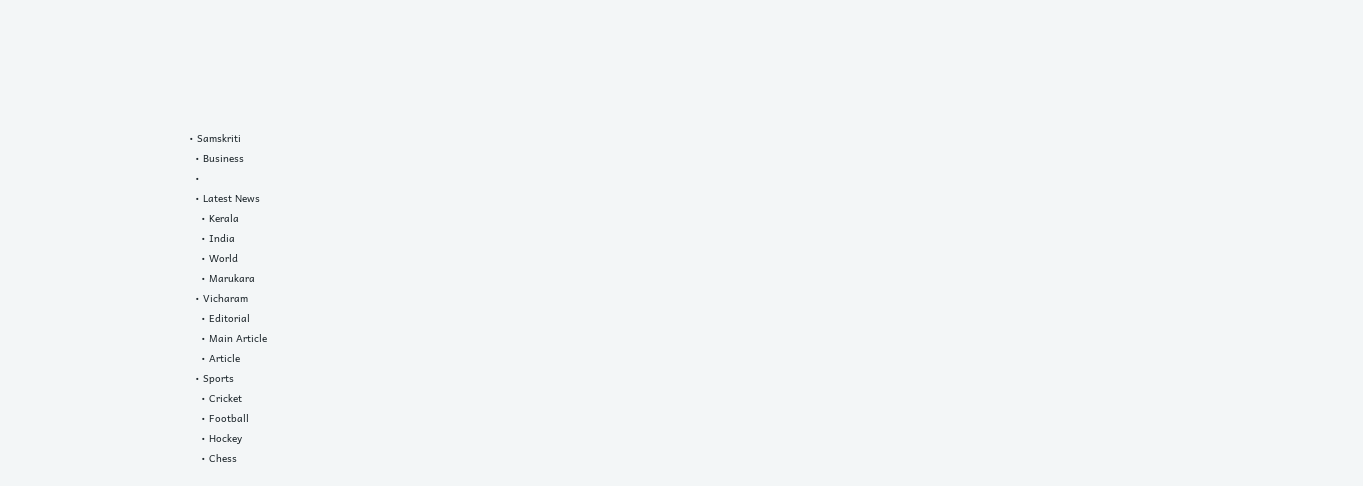• Samskriti
  • Business
  •
  • Latest News
    • Kerala
    • India
    • World
    • Marukara
  • Vicharam
    • Editorial
    • Main Article
    • Article
  • Sports
    • Cricket
    • Football
    • Hockey
    • Chess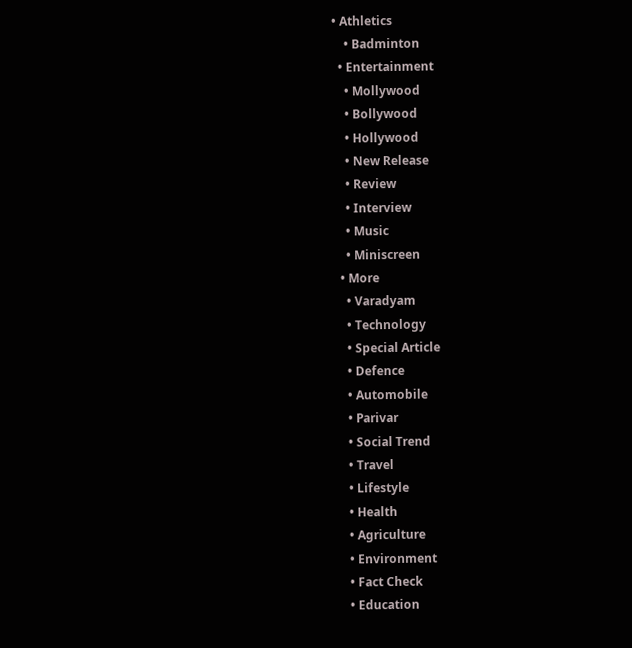• Athletics
    • Badminton
  • Entertainment
    • Mollywood
    • Bollywood
    • Hollywood
    • New Release
    • Review
    • Interview
    • Music
    • Miniscreen
  • More
    • Varadyam
    • Technology
    • Special Article
    • Defence
    • Automobile
    • Parivar
    • Social Trend
    • Travel
    • Lifestyle
    • Health
    • Agriculture
    • Environment
    • Fact Check
    • Education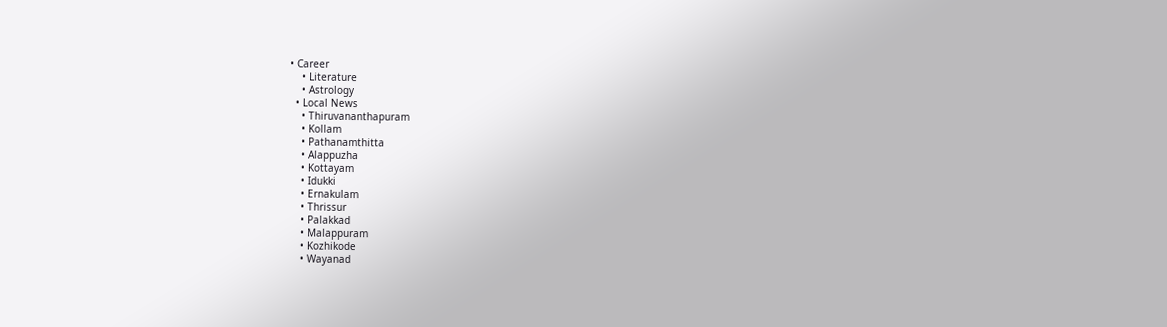• Career
    • Literature
    • Astrology
  • Local News
    • Thiruvananthapuram
    • Kollam
    • Pathanamthitta
    • Alappuzha
    • Kottayam
    • Idukki
    • Ernakulam
    • Thrissur
    • Palakkad
    • Malappuram
    • Kozhikode
    • Wayanad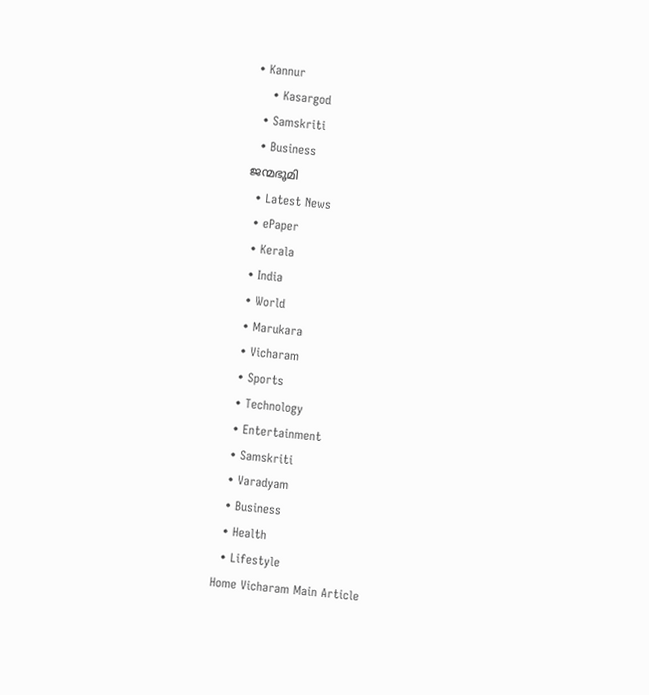• Kannur
    • Kasargod
  • Samskriti
  • Business
ജന്മഭൂമി
  • Latest News
  • ePaper
  • Kerala
  • India
  • World
  • Marukara
  • Vicharam
  • Sports
  • Technology
  • Entertainment
  • Samskriti
  • Varadyam
  • Business
  • Health
  • Lifestyle
Home Vicharam Main Article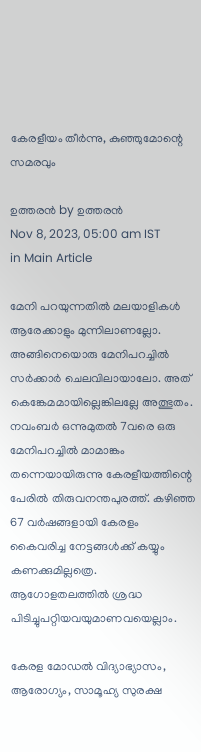കേരളീയം തീര്‍ന്നു, കുഞ്ഞുമോന്റെ സമരവും

ഉത്തരന്‍ by ഉത്തരന്‍
Nov 8, 2023, 05:00 am IST
in Main Article

മേനി പറയുന്നതില്‍ മലയാളികള്‍ ആരേക്കാളും മുന്നിലാണല്ലോ. അങ്ങിനെയൊരു മേനിപറച്ചില്‍ സര്‍ക്കാര്‍ ചെലവിലായാലോ. അത് കെങ്കേമമായില്ലെങ്കിലല്ലേ അത്ഭുതം. നവംബര്‍ ഒന്നുമുതല്‍ 7വരെ ഒരു മേനിപറച്ചില്‍ മാമാങ്കം തന്നെയായിരുന്നു കേരളീയത്തിന്റെ പേരില്‍ തിരുവനന്തപുരത്ത്. കഴിഞ്ഞ 67 വര്‍ഷങ്ങളായി കേരളം കൈവരിച്ച നേട്ടങ്ങള്‍ക്ക് കയ്യും കണക്കുമില്ലത്രെ. ആഗോളതലത്തില്‍ ശ്രദ്ധ പിടിച്ചുപറ്റിയവയുമാണവയെല്ലാം.

കേരള മോഡല്‍ വിദ്യാഭ്യാസം, ആരോഗ്യം, സാമൂഹ്യ സുരക്ഷ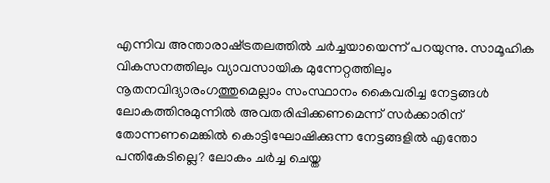എന്നിവ അന്താരാഷ്‌ട്രതലത്തില്‍ ചര്‍ച്ചയായെന്ന് പറയുന്നു. സാമൂഹിക വികസനത്തിലും വ്യാവസായിക മുന്നേറ്റത്തിലും നൂതനവിദ്യാരംഗത്തുമെല്ലാം സംസ്ഥാനം കൈവരിച്ച നേട്ടങ്ങള്‍ ലോകത്തിനുമുന്നില്‍ അവതരിപ്പിക്കണമെന്ന് സര്‍ക്കാരിന് തോന്നണമെങ്കില്‍ കൊട്ടിഘോഷിക്കുന്ന നേട്ടങ്ങളില്‍ എന്തോ പന്തികേടില്ലെ? ലോകം ചര്‍ച്ച ചെയ്ത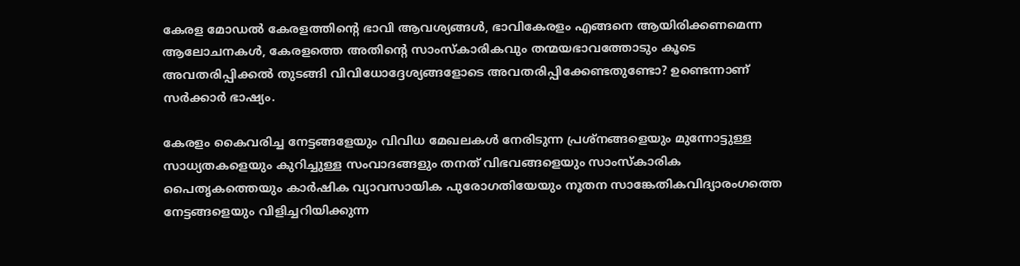കേരള മോഡല്‍ കേരളത്തിന്റെ ഭാവി ആവശ്യങ്ങള്‍, ഭാവികേരളം എങ്ങനെ ആയിരിക്കണമെന്ന ആലോചനകള്‍, കേരളത്തെ അതിന്റെ സാംസ്‌കാരികവും തന്മയഭാവത്തോടും കൂടെ അവതരിപ്പിക്കല്‍ തുടങ്ങി വിവിധോദ്ദേശ്യങ്ങളോടെ അവതരിപ്പിക്കേണ്ടതുണ്ടോ? ഉണ്ടെന്നാണ് സര്‍ക്കാര്‍ ഭാഷ്യം.

കേരളം കൈവരിച്ച നേട്ടങ്ങളേയും വിവിധ മേഖലകള്‍ നേരിടുന്ന പ്രശ്‌നങ്ങളെയും മുന്നോട്ടുള്ള സാധ്യതകളെയും കുറിച്ചുള്ള സംവാദങ്ങളും തനത് വിഭവങ്ങളെയും സാംസ്‌കാരിക പൈതൃകത്തെയും കാര്‍ഷിക വ്യാവസായിക പുരോഗതിയേയും നൂതന സാങ്കേതികവിദ്യാരംഗത്തെ നേട്ടങ്ങളെയും വിളിച്ചറിയിക്കുന്ന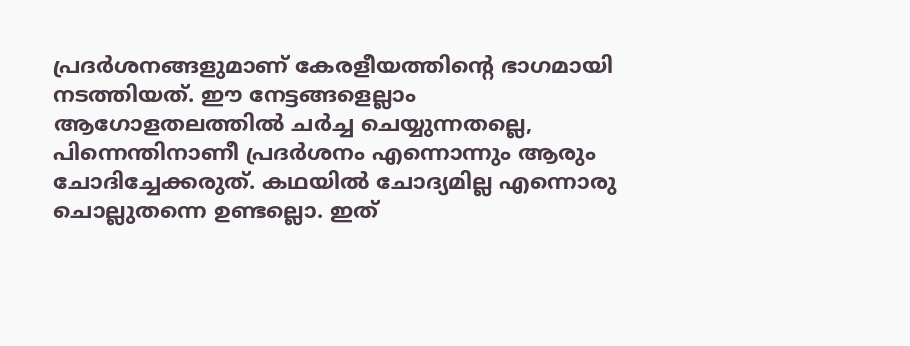പ്രദര്‍ശനങ്ങളുമാണ് കേരളീയത്തിന്റെ ഭാഗമായി നടത്തിയത്. ഈ നേട്ടങ്ങളെല്ലാം ആഗോളതലത്തില്‍ ചര്‍ച്ച ചെയ്യുന്നതല്ലെ, പിന്നെന്തിനാണീ പ്രദര്‍ശനം എന്നൊന്നും ആരും ചോദിച്ചേക്കരുത്. കഥയില്‍ ചോദ്യമില്ല എന്നൊരു ചൊല്ലുതന്നെ ഉണ്ടല്ലൊ. ഇത്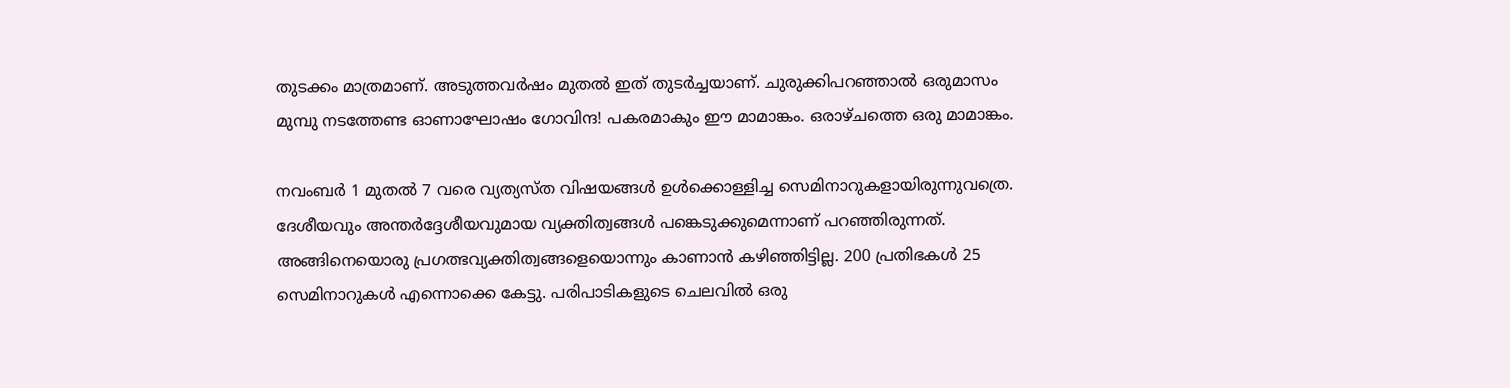തുടക്കം മാത്രമാണ്. അടുത്തവര്‍ഷം മുതല്‍ ഇത് തുടര്‍ച്ചയാണ്. ചുരുക്കിപറഞ്ഞാല്‍ ഒരുമാസം മുമ്പു നടത്തേണ്ട ഓണാഘോഷം ഗോവിന്ദ! പകരമാകും ഈ മാമാങ്കം. ഒരാഴ്ചത്തെ ഒരു മാമാങ്കം.

നവംബര്‍ 1 മുതല്‍ 7 വരെ വ്യത്യസ്ത വിഷയങ്ങള്‍ ഉള്‍ക്കൊള്ളിച്ച സെമിനാറുകളായിരുന്നുവത്രെ. ദേശീയവും അന്തര്‍ദ്ദേശീയവുമായ വ്യക്തിത്വങ്ങള്‍ പങ്കെടുക്കുമെന്നാണ് പറഞ്ഞിരുന്നത്. അങ്ങിനെയൊരു പ്രഗത്ഭവ്യക്തിത്വങ്ങളെയൊന്നും കാണാന്‍ കഴിഞ്ഞിട്ടില്ല. 200 പ്രതിഭകള്‍ 25 സെമിനാറുകള്‍ എന്നൊക്കെ കേട്ടു. പരിപാടികളുടെ ചെലവില്‍ ഒരു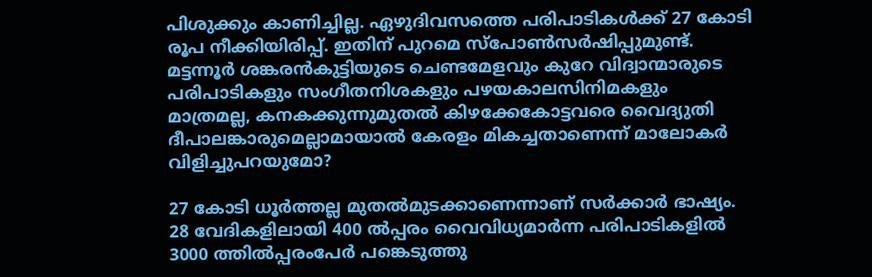പിശുക്കും കാണിച്ചില്ല. ഏഴുദിവസത്തെ പരിപാടികള്‍ക്ക് 27 കോടി രൂപ നീക്കിയിരിപ്പ്. ഇതിന് പുറമെ സ്‌പോണ്‍സര്‍ഷിപ്പുമുണ്ട്. മട്ടന്നൂര്‍ ശങ്കരന്‍കുട്ടിയുടെ ചെണ്ടമേളവും കുറേ വിദ്വാന്മാരുടെ പരിപാടികളും സംഗീതനിശകളും പഴയകാലസിനിമകളും മാത്രമല്ല, കനകക്കുന്നുമുതല്‍ കിഴക്കേകോട്ടവരെ വൈദ്യുതി ദീപാലങ്കാരുമെല്ലാമായാല്‍ കേരളം മികച്ചതാണെന്ന് മാലോകര്‍ വിളിച്ചുപറയുമോ?

27 കോടി ധൂര്‍ത്തല്ല മുതല്‍മുടക്കാണെന്നാണ് സര്‍ക്കാര്‍ ഭാഷ്യം. 28 വേദികളിലായി 400 ല്‍പ്പരം വൈവിധ്യമാര്‍ന്ന പരിപാടികളില്‍ 3000 ത്തില്‍പ്പരംപേര്‍ പങ്കെടുത്തു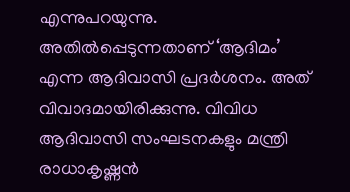എന്നുപറയുന്നു. അതില്‍പ്പെടുന്നതാണ് ‘ആദിമം’ എന്ന ആദിവാസി പ്രദര്‍ശനം. അത് വിവാദമായിരിക്കുന്നു. വിവിധ ആദിവാസി സംഘടനകളും മന്ത്രി രാധാകൃഷ്ണന്‍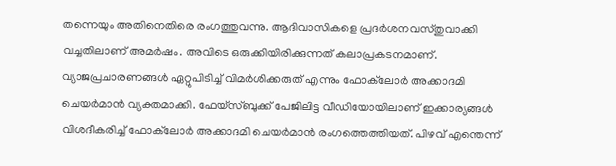തന്നെയും അതിനെതിരെ രംഗത്തുവന്നു. ആദിവാസികളെ പ്രദര്‍ശനവസ്തുവാക്കി വച്ചതിലാണ് അമര്‍ഷം. അവിടെ ഒരുക്കിയിരിക്കുന്നത് കലാപ്രകടനമാണ്. വ്യാജപ്രചാരണങ്ങള്‍ ഏറ്റുപിടിച്ച് വിമര്‍ശിക്കരുത് എന്നും ഫോക്‌ലോര്‍ അക്കാദമി ചെയര്‍മാന്‍ വ്യക്തമാക്കി. ഫേയ്‌സ്ബുക്ക് പേജിലിട്ട വീഡിയോയിലാണ് ഇക്കാര്യങ്ങള്‍ വിശദീകരിച്ച് ഫോക്‌ലോര്‍ അക്കാദമി ചെയര്‍മാന്‍ രംഗത്തെത്തിയത്. പിഴവ് എന്തെന്ന്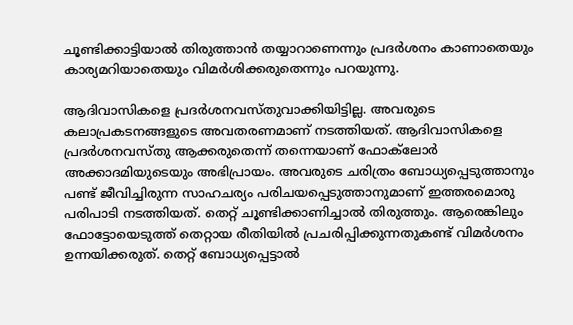ചൂണ്ടിക്കാട്ടിയാല്‍ തിരുത്താന്‍ തയ്യാറാണെന്നും പ്രദര്‍ശനം കാണാതെയും കാര്യമറിയാതെയും വിമര്‍ശിക്കരുതെന്നും പറയുന്നു.

ആദിവാസികളെ പ്രദര്‍ശനവസ്തുവാക്കിയിട്ടില്ല. അവരുടെ കലാപ്രകടനങ്ങളുടെ അവതരണമാണ് നടത്തിയത്. ആദിവാസികളെ പ്രദര്‍ശനവസ്തു ആക്കരുതെന്ന് തന്നെയാണ് ഫോക്‌ലോര്‍ അക്കാദമിയുടെയും അഭിപ്രായം. അവരുടെ ചരിത്രം ബോധ്യപ്പെടുത്താനും പണ്ട് ജീവിച്ചിരുന്ന സാഹചര്യം പരിചയപ്പെടുത്താനുമാണ് ഇത്തരമൊരു പരിപാടി നടത്തിയത്. തെറ്റ് ചൂണ്ടിക്കാണിച്ചാല്‍ തിരുത്തും. ആരെങ്കിലും ഫോട്ടോയെടുത്ത് തെറ്റായ രീതിയില്‍ പ്രചരിപ്പിക്കുന്നതുകണ്ട് വിമര്‍ശനം ഉന്നയിക്കരുത്. തെറ്റ് ബോധ്യപ്പെട്ടാല്‍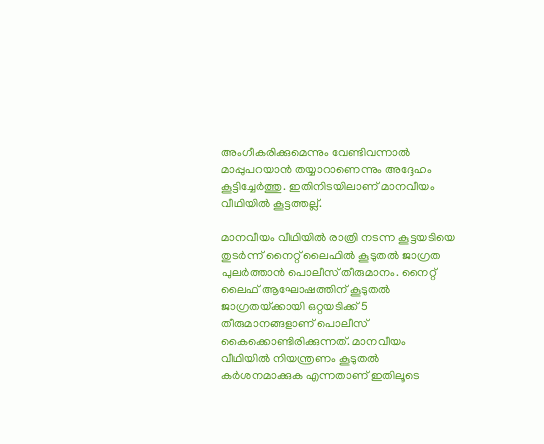അംഗീകരിക്കുമെന്നും വേണ്ടിവന്നാല്‍ മാപ്പുപറയാന്‍ തയ്യാറാണെന്നും അദ്ദേഹം കൂട്ടിച്ചേര്‍ത്തു. ഇതിനിടയിലാണ് മാനവീയം വീഥിയില്‍ കൂട്ടത്തല്ല്.

മാനവീയം വീഥിയില്‍ രാത്രി നടന്ന കൂട്ടയടിയെ തുടര്‍ന്ന് നൈറ്റ് ലൈഫില്‍ കൂടുതല്‍ ജാഗ്രത പുലര്‍ത്താന്‍ പൊലീസ് തീരുമാനം. നൈറ്റ് ലൈഫ് ആഘോഷത്തിന് കൂടുതല്‍ ജാഗ്രതയ്‌ക്കായി ഒറ്റയടിക്ക് 5 തീരുമാനങ്ങളാണ് പൊലീസ് കൈക്കൊണ്ടിരിക്കുന്നത്. മാനവീയം വീഥിയില്‍ നിയന്ത്രണം കൂടുതല്‍ കര്‍ശനമാക്കുക എന്നതാണ് ഇതിലൂടെ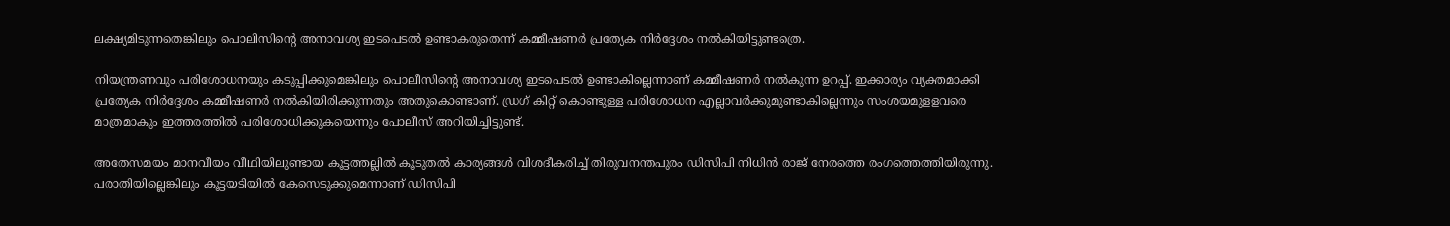ലക്ഷ്യമിടുന്നതെങ്കിലും പൊലിസിന്റെ അനാവശ്യ ഇടപെടല്‍ ഉണ്ടാകരുതെന്ന് കമ്മീഷണര്‍ പ്രത്യേക നിര്‍ദ്ദേശം നല്‍കിയിട്ടുണ്ടത്രെ.

നിയന്ത്രണവും പരിശോധനയും കടുപ്പിക്കുമെങ്കിലും പൊലീസിന്റെ അനാവശ്യ ഇടപെടല്‍ ഉണ്ടാകില്ലെന്നാണ് കമ്മീഷണര്‍ നല്‍കുന്ന ഉറപ്പ്. ഇക്കാര്യം വ്യക്തമാക്കി പ്രത്യേക നിര്‍ദ്ദേശം കമ്മീഷണര്‍ നല്‍കിയിരിക്കുന്നതും അതുകൊണ്ടാണ്. ഡ്രഗ് കിറ്റ് കൊണ്ടുള്ള പരിശോധന എല്ലാവര്‍ക്കുമുണ്ടാകില്ലെന്നും സംശയമുളളവരെ മാത്രമാകും ഇത്തരത്തില്‍ പരിശോധിക്കുകയെന്നും പോലീസ് അറിയിച്ചിട്ടുണ്ട്.

അതേസമയം മാനവീയം വീഥിയിലുണ്ടായ കൂട്ടത്തല്ലില്‍ കൂടുതല്‍ കാര്യങ്ങള്‍ വിശദീകരിച്ച് തിരുവനന്തപുരം ഡിസിപി നിധിന്‍ രാജ് നേരത്തെ രംഗത്തെത്തിയിരുന്നു. പരാതിയില്ലെങ്കിലും കൂട്ടയടിയില്‍ കേസെടുക്കുമെന്നാണ് ഡിസിപി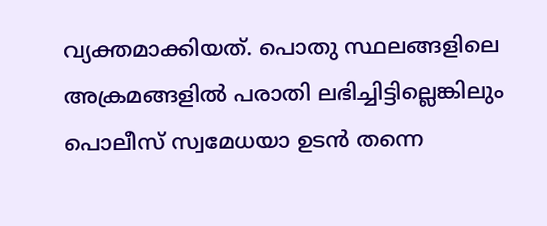വ്യക്തമാക്കിയത്. പൊതു സ്ഥലങ്ങളിലെ അക്രമങ്ങളില്‍ പരാതി ലഭിച്ചിട്ടില്ലെങ്കിലും പൊലീസ് സ്വമേധയാ ഉടന്‍ തന്നെ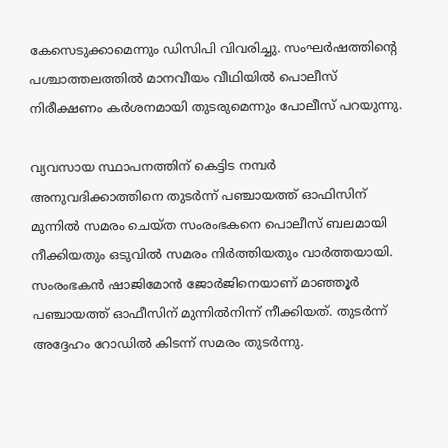കേസെടുക്കാമെന്നും ഡിസിപി വിവരിച്ചു. സംഘര്‍ഷത്തിന്റെ പശ്ചാത്തലത്തില്‍ മാനവീയം വീഥിയില്‍ പൊലീസ് നിരീക്ഷണം കര്‍ശനമായി തുടരുമെന്നും പോലീസ് പറയുന്നു.

വ്യവസായ സ്ഥാപനത്തിന് കെട്ടിട നമ്പര്‍ അനുവദിക്കാത്തിനെ തുടര്‍ന്ന് പഞ്ചായത്ത് ഓഫിസിന് മുന്നില്‍ സമരം ചെയ്ത സംരംഭകനെ പൊലീസ് ബലമായി നീക്കിയതും ഒടുവില്‍ സമരം നിര്‍ത്തിയതും വാര്‍ത്തയായി. സംരംഭകന്‍ ഷാജിമോന്‍ ജോര്‍ജിനെയാണ് മാഞ്ഞൂര്‍ പഞ്ചായത്ത് ഓഫീസിന് മുന്നില്‍നിന്ന് നീക്കിയത്. തുടര്‍ന്ന് അദ്ദേഹം റോഡില്‍ കിടന്ന് സമരം തുടര്‍ന്നു.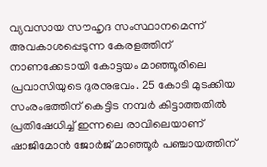വ്യവസായ സൗഹൃദ സംസ്ഥാനമെന്ന് അവകാശപ്പെടുന്ന കേരളത്തിന് നാണക്കേടായി കോട്ടയം മാഞ്ഞൂരിലെ പ്രവാസിയുടെ ദുരനുഭവം. 25 കോടി മുടക്കിയ സംരംഭത്തിന് കെട്ടിട നമ്പര്‍ കിട്ടാത്തതില്‍ പ്രതിഷേധിച്ച് ഇന്നലെ രാവിലെയാണ് ഷാജിമോന്‍ ജോര്‍ജ് മാഞ്ഞൂര്‍ പഞ്ചായത്തിന്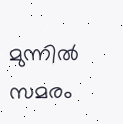മുന്നില്‍ സമരം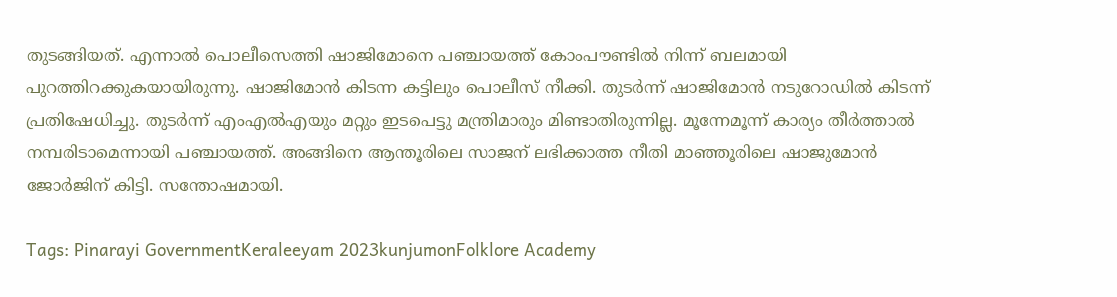തുടങ്ങിയത്. എന്നാല്‍ പൊലീസെത്തി ഷാജിമോനെ പഞ്ചായത്ത് കോംപൗണ്ടില്‍ നിന്ന് ബലമായി പുറത്തിറക്കുകയായിരുന്നു. ഷാജിമോന്‍ കിടന്ന കട്ടിലും പൊലീസ് നീക്കി. തുടര്‍ന്ന് ഷാജിമോന്‍ നടുറോഡില്‍ കിടന്ന് പ്രതിഷേധിച്ചു. തുടര്‍ന്ന് എംഎല്‍എയും മറ്റും ഇടപെട്ടു മന്ത്രിമാരും മിണ്ടാതിരുന്നില്ല. മൂന്നേമൂന്ന് കാര്യം തീര്‍ത്താല്‍ നമ്പരിടാമെന്നായി പഞ്ചായത്ത്. അങ്ങിനെ ആന്തൂരിലെ സാജന് ലഭിക്കാത്ത നീതി മാഞ്ഞൂരിലെ ഷാജുമോന്‍ ജോര്‍ജിന് കിട്ടി. സന്തോഷമായി.

Tags: Pinarayi GovernmentKeraleeyam 2023kunjumonFolklore Academy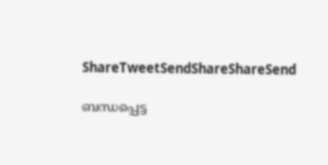ShareTweetSendShareShareSend

ബന്ധപ്പെട്ട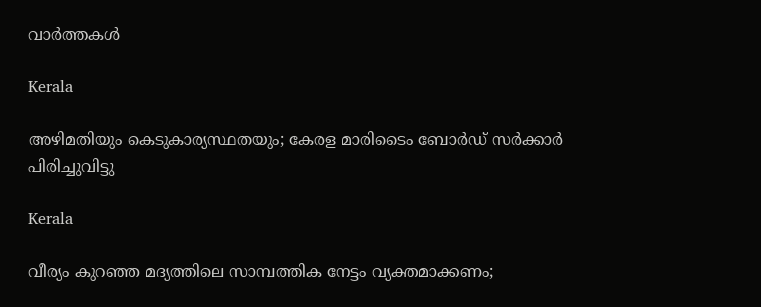വാര്‍ത്തകള്‍

Kerala

അഴിമതിയും കെടുകാര്യസ്ഥതയും; കേരള മാരിടൈം ബോര്‍ഡ് സര്‍ക്കാര്‍ പിരിച്ചുവിട്ടു

Kerala

വീര്യം കുറഞ്ഞ മദ്യത്തിലെ സാമ്പത്തിക നേട്ടം വ്യക്തമാക്കണം;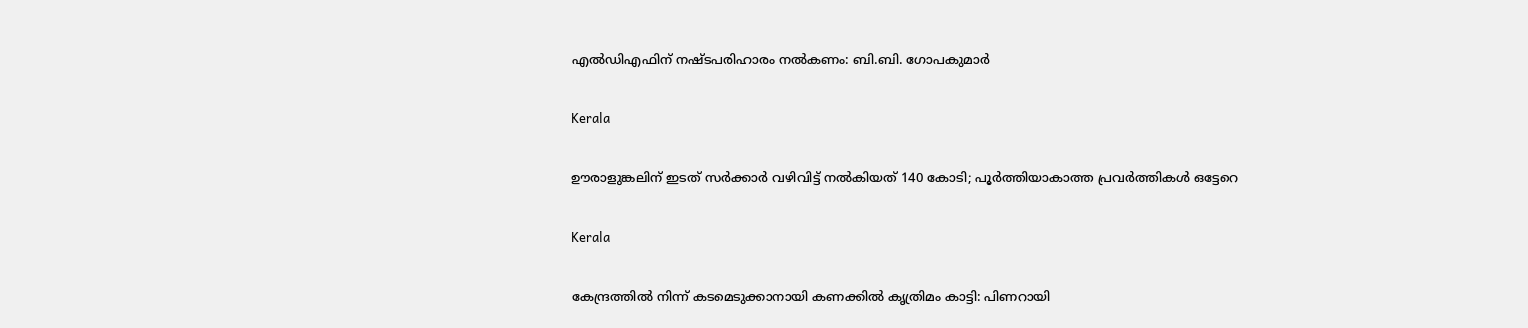എല്‍ഡിഎഫിന് നഷ്ടപരിഹാരം നല്‍കണം: ബി.ബി. ഗോപകുമാര്‍

Kerala

ഊരാളുങ്കലിന് ഇടത് സര്‍ക്കാര്‍ വഴിവിട്ട് നല്‍കിയത് 140 കോടി; പൂര്‍ത്തിയാകാത്ത പ്രവര്‍ത്തികള്‍ ഒട്ടേറെ

Kerala

കേന്ദ്രത്തിൽ നിന്ന് കടമെടുക്കാനായി കണക്കിൽ കൃത്രിമം കാട്ടി: പിണറായി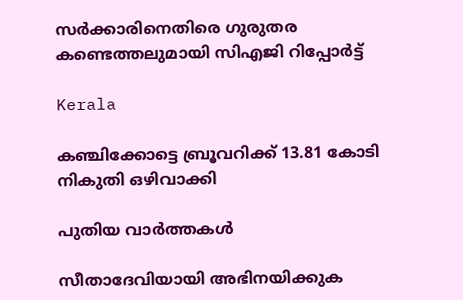സർക്കാരിനെതിരെ ഗുരുതര കണ്ടെത്തലുമായി സിഎജി റിപ്പോർട്ട്

Kerala

കഞ്ചിക്കോട്ടെ ബ്രൂവറിക്ക് 13.81 കോടി നികുതി ഒഴിവാക്കി

പുതിയ വാര്‍ത്തകള്‍

സീതാദേവിയായി അഭിനയിക്കുക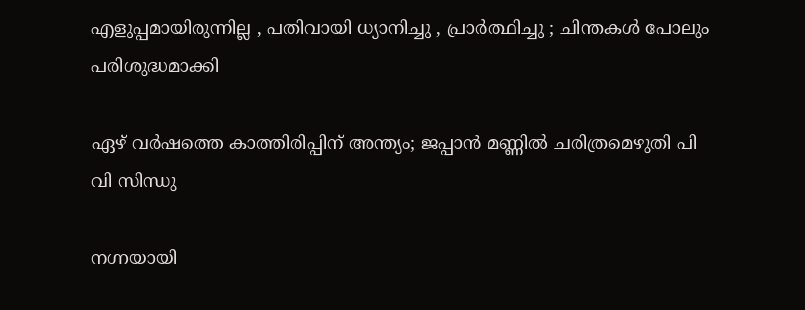എളുപ്പമായിരുന്നില്ല , പതിവായി ധ്യാനിച്ചു , പ്രാർത്ഥിച്ചു ; ചിന്തകൾ പോലും പരിശുദ്ധമാക്കി

ഏഴ് വർഷത്തെ കാത്തിരിപ്പിന് അന്ത്യം; ജപ്പാൻ മണ്ണിൽ ചരിത്രമെഴുതി പി വി സിന്ധു

നഗ്നയായി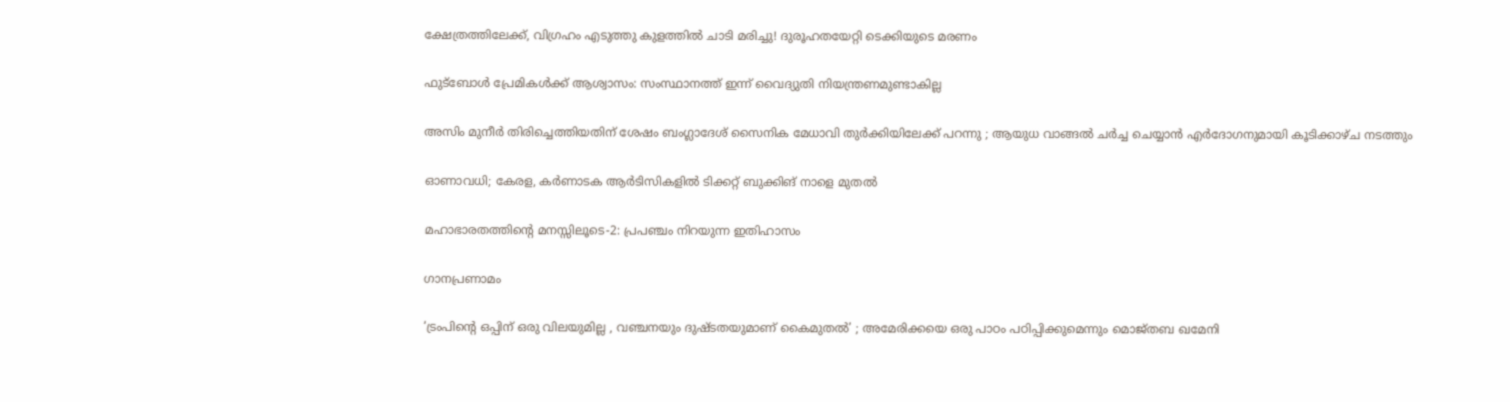ക്ഷേത്രത്തിലേക്ക്, വിഗ്രഹം എടുത്തു കുളത്തിൽ ചാടി മരിച്ചു! ദുരൂഹതയേറ്റി ടെക്കിയുടെ മരണം

ഫുട്‌ബോള്‍ പ്രേമികള്‍ക്ക് ആശ്വാസം: സംസ്ഥാനത്ത് ഇന്ന് വൈദ്യുതി നിയന്ത്രണമുണ്ടാകില്ല

അസിം മുനീർ തിരിച്ചെത്തിയതിന് ശേഷം ബംഗ്ലാദേശ് സൈനിക മേധാവി തുർക്കിയിലേക്ക് പറന്നു ; ആയുധ വാങ്ങൽ ചർച്ച ചെയ്യാൻ എർദോഗനുമായി കൂടിക്കാഴ്ച നടത്തും

ഓണാവധി; കേരള, കർണാടക ആർടിസികളില്‍ ടിക്കറ്റ് ബുക്കിങ് നാളെ മുതൽ

മഹാഭാരതത്തിന്റെ മനസ്സിലൂടെ-2: പ്രപഞ്ചം നിറയുന്ന ഇതിഹാസം

ഗാനപ്രണാമം

‘ട്രംപിന്റെ ഒപ്പിന് ഒരു വിലയുമില്ല , വഞ്ചനയും ദുഷ്ടതയുമാണ് കൈമുതൽ’ ; അമേരിക്കയെ ഒരു പാഠം പഠിപ്പിക്കുമെന്നും മൊജ്തബ ഖമേനി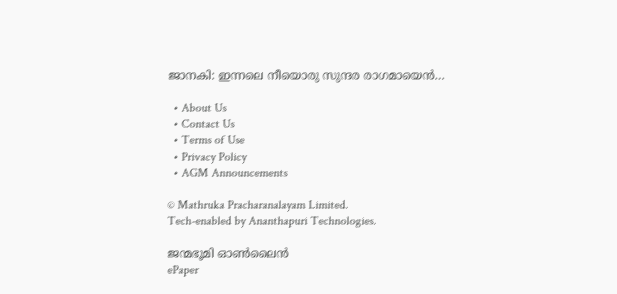ജാനകി: ഇന്നലെ നീയൊരു സുന്ദര രാഗമായെന്‍…

  • About Us
  • Contact Us
  • Terms of Use
  • Privacy Policy
  • AGM Announcements

© Mathruka Pracharanalayam Limited.
Tech-enabled by Ananthapuri Technologies.

ജന്മഭൂമി ഓണ്‍ലൈന്‍
ePaper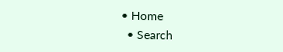• Home
  • Search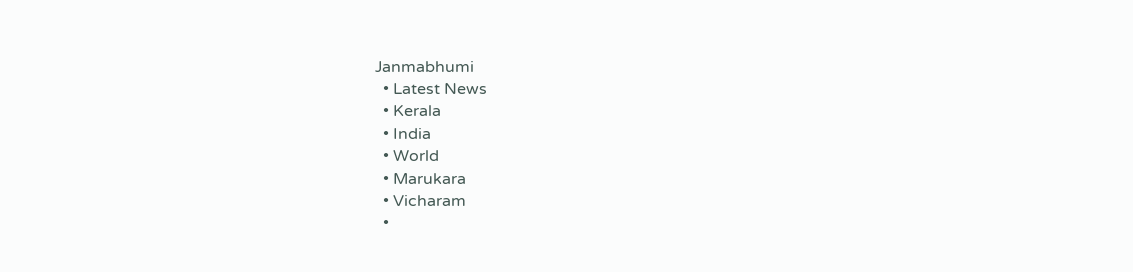Janmabhumi
  • Latest News
  • Kerala
  • India
  • World
  • Marukara
  • Vicharam
  •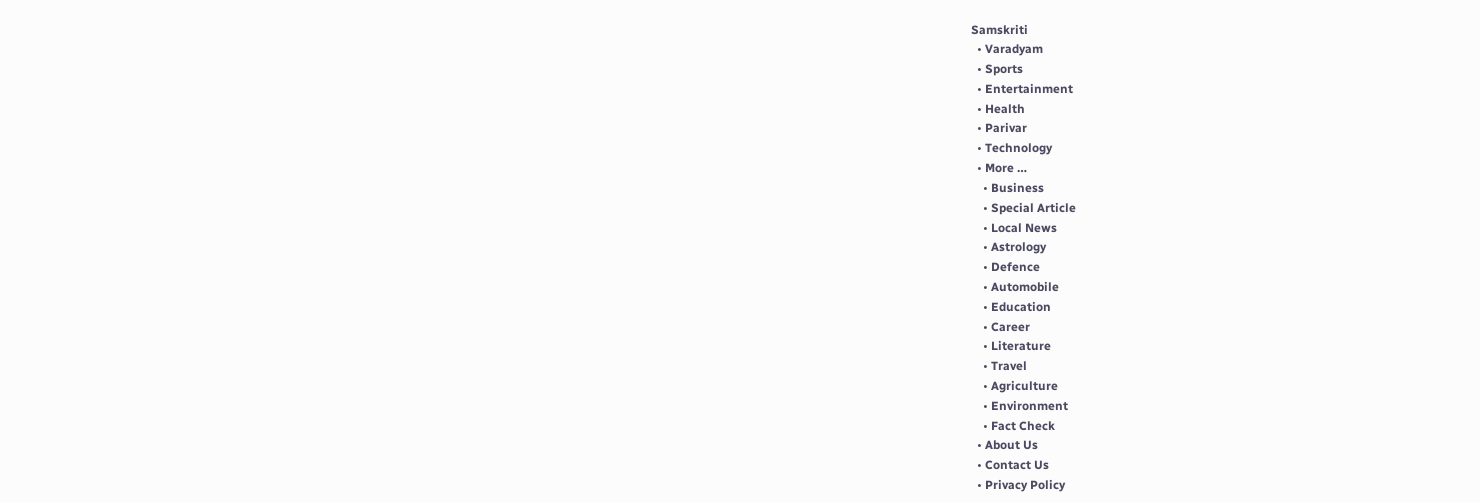Samskriti
  • Varadyam
  • Sports
  • Entertainment
  • Health
  • Parivar
  • Technology
  • More …
    • Business
    • Special Article
    • Local News
    • Astrology
    • Defence
    • Automobile
    • Education
    • Career
    • Literature
    • Travel
    • Agriculture
    • Environment
    • Fact Check
  • About Us
  • Contact Us
  • Privacy Policy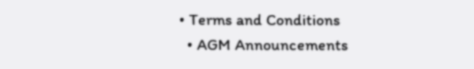• Terms and Conditions
  • AGM Announcements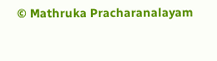© Mathruka Pracharanalayam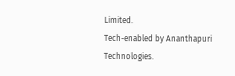Limited.
Tech-enabled by Ananthapuri Technologies.